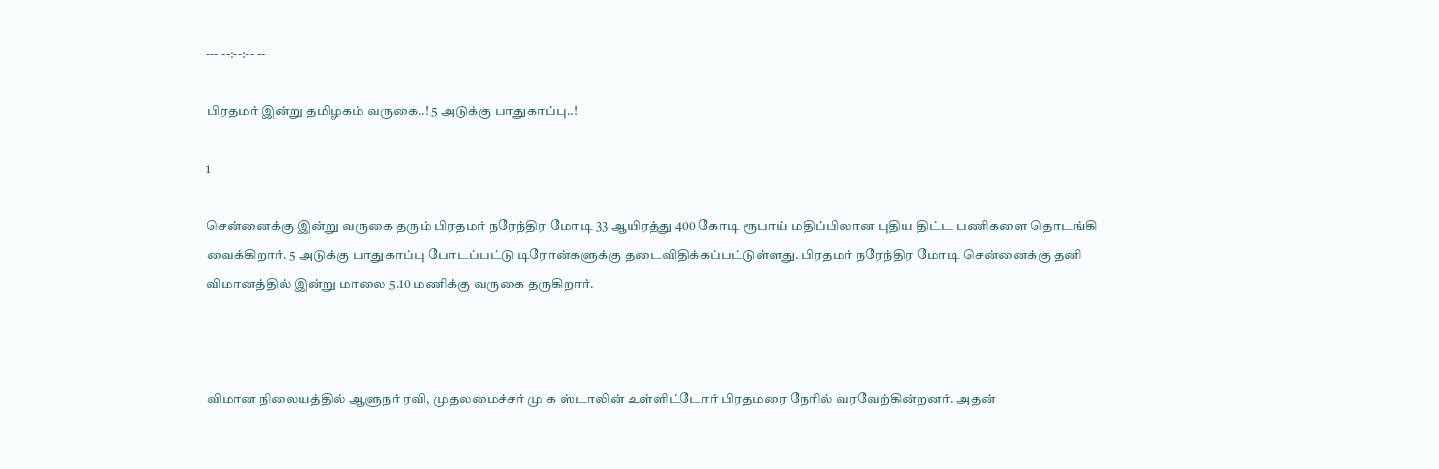--- --:--:-- --

பிரதமர் இன்று தமிழகம் வருகை..! 5 அடுக்கு பாதுகாப்பு..!

1

சென்னைக்கு இன்று வருகை தரும் பிரதமர் நரேந்திர மோடி 33 ஆயிரத்து 400 கோடி ரூபாய் மதிப்பிலான புதிய திட்ட பணிகளை தொடங்கி வைக்கிறார். 5 அடுக்கு பாதுகாப்பு போடப்பட்டு டிரோன்களுக்கு தடைவிதிக்கப்பட்டுள்ளது. பிரதமர் நரேந்திர மோடி சென்னைக்கு தனி விமானத்தில் இன்று மாலை 5.10 மணிக்கு வருகை தருகிறார்.



விமான நிலையத்தில் ஆளுநர் ரவி, முதலமைச்சர் மு க ஸ்டாலின் உள்ளிட்டோர் பிரதமரை நேரில் வரவேற்கின்றனர். அதன்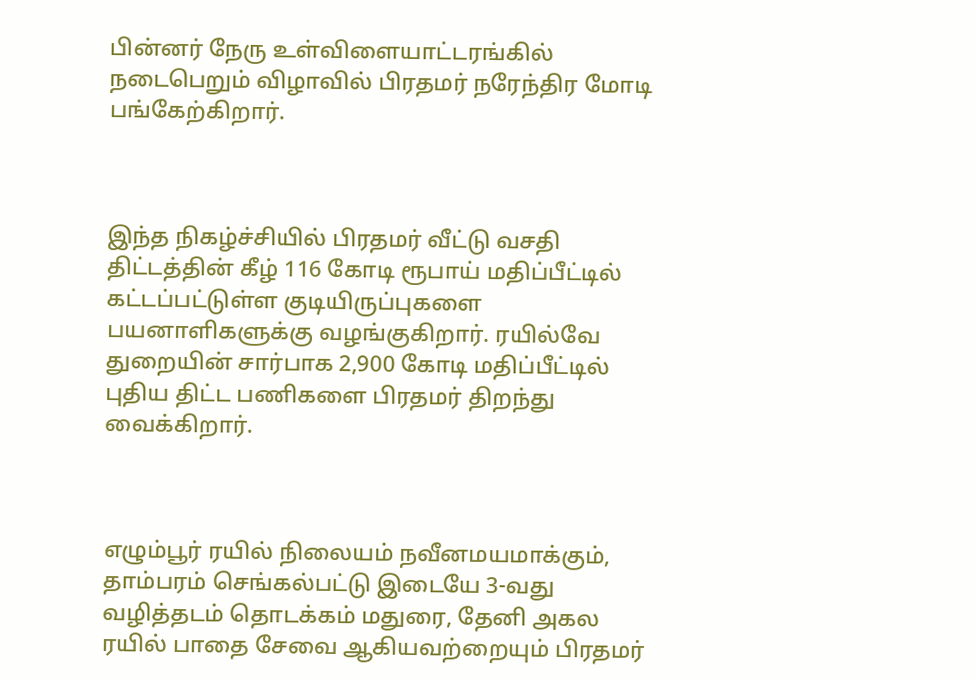பின்னர் நேரு உள்விளையாட்டரங்கில் நடைபெறும் விழாவில் பிரதமர் நரேந்திர மோடி பங்கேற்கிறார்.



இந்த நிகழ்ச்சியில் பிரதமர் வீட்டு வசதி திட்டத்தின் கீழ் 116 கோடி ரூபாய் மதிப்பீட்டில் கட்டப்பட்டுள்ள குடியிருப்புகளை பயனாளிகளுக்கு வழங்குகிறார். ரயில்வே துறையின் சார்பாக 2,900 கோடி மதிப்பீட்டில் புதிய திட்ட பணிகளை பிரதமர் திறந்து வைக்கிறார்.



எழும்பூர் ரயில் நிலையம் நவீனமயமாக்கும், தாம்பரம் செங்கல்பட்டு இடையே 3-வது வழித்தடம் தொடக்கம் மதுரை, தேனி அகல ரயில் பாதை சேவை ஆகியவற்றையும் பிரதமர்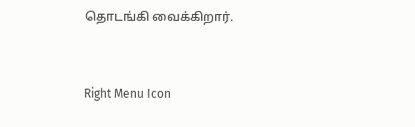தொடங்கி வைக்கிறார்.



Right Menu Icon